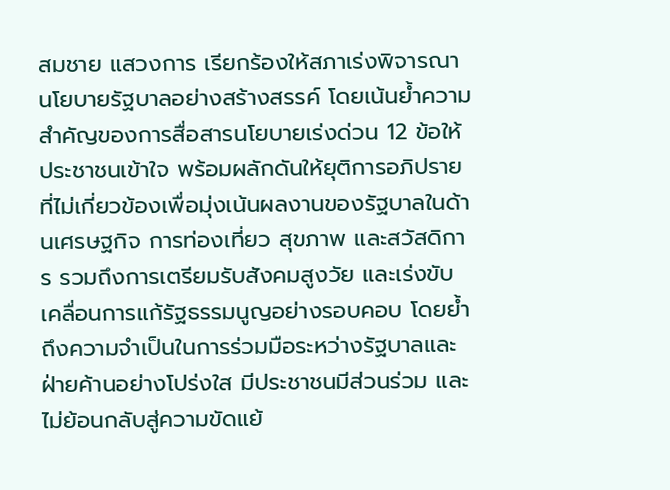สมชาย แสวงการ เรียกร้องให้สภาเร่งพิจารณานโยบายรัฐบาลอย่างสร้างสรรค์ โดยเน้นย้ำความสำคัญของการสื่อสารนโยบายเร่งด่วน 12 ข้อให้ประชาชนเข้าใจ พร้อมผลักดันให้ยุติการอภิปรายที่ไม่เกี่ยวข้องเพื่อมุ่งเน้นผลงานของรัฐบาลในด้านเศรษฐกิจ การท่องเที่ยว สุขภาพ และสวัสดิการ รวมถึงการเตรียมรับสังคมสูงวัย และเร่งขับเคลื่อนการแก้รัฐธรรมนูญอย่างรอบคอบ โดยย้ำถึงความจำเป็นในการร่วมมือระหว่างรัฐบาลและฝ่ายค้านอย่างโปร่งใส มีประชาชนมีส่วนร่วม และไม่ย้อนกลับสู่ความขัดแย้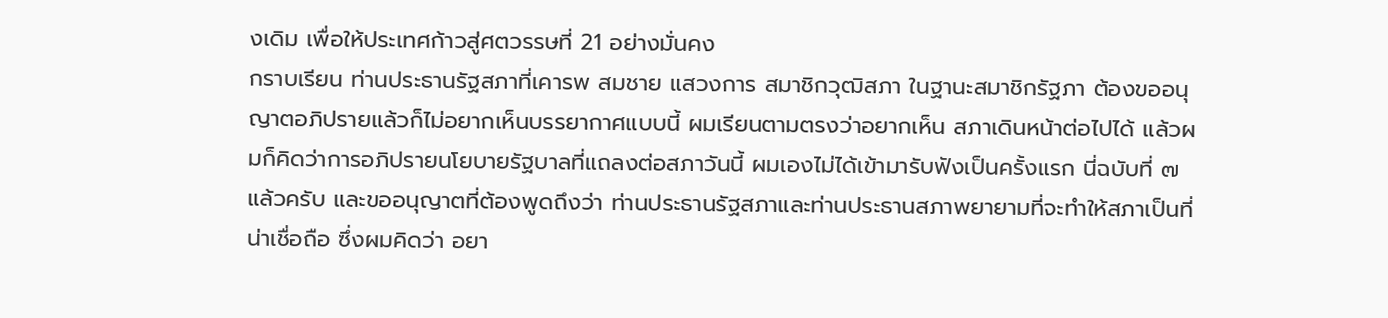งเดิม เพื่อให้ประเทศก้าวสู่ศตวรรษที่ 21 อย่างมั่นคง
กราบเรียน ท่านประธานรัฐสภาที่เคารพ สมชาย แสวงการ สมาชิกวุฒิสภา ในฐานะสมาชิกรัฐภา ต้องขออนุญาตอภิปรายแล้วก็ไม่อยากเห็นบรรยากาศแบบนี้ ผมเรียนตามตรงว่าอยากเห็น สภาเดินหน้าต่อไปได้ แล้วผมก็คิดว่าการอภิปรายนโยบายรัฐบาลที่แถลงต่อสภาวันนี้ ผมเองไม่ได้เข้ามารับฟังเป็นครั้งแรก นี่ฉบับที่ ๗ แล้วครับ และขออนุญาตที่ต้องพูดถึงว่า ท่านประธานรัฐสภาและท่านประธานสภาพยายามที่จะทำให้สภาเป็นที่น่าเชื่อถือ ซึ่งผมคิดว่า อยา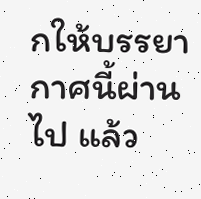กให้บรรยากาศนี้ผ่านไป แล้ว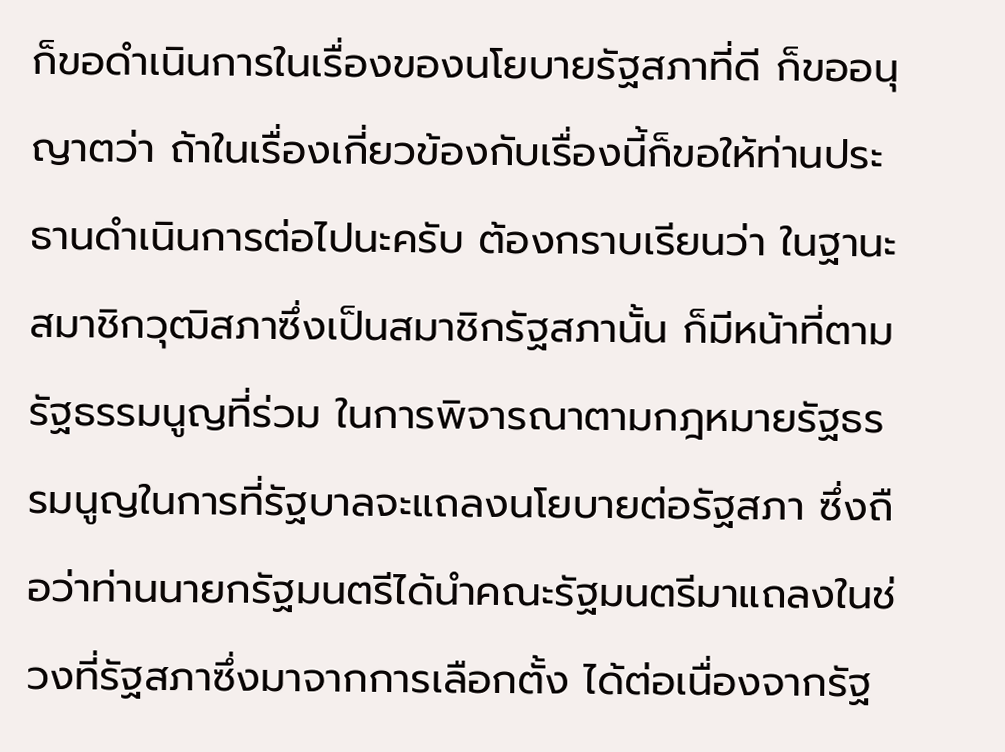ก็ขอดำเนินการในเรื่องของนโยบายรัฐสภาที่ดี ก็ขออนุญาตว่า ถ้าในเรื่องเกี่ยวข้องกับเรื่องนี้ก็ขอให้ท่านประธานดำเนินการต่อไปนะครับ ต้องกราบเรียนว่า ในฐานะสมาชิกวุฒิสภาซึ่งเป็นสมาชิกรัฐสภานั้น ก็มีหน้าที่ตามรัฐธรรมนูญที่ร่วม ในการพิจารณาตามกฎหมายรัฐธรรมนูญในการที่รัฐบาลจะแถลงนโยบายต่อรัฐสภา ซึ่งถือว่าท่านนายกรัฐมนตรีได้นำคณะรัฐมนตรีมาแถลงในช่วงที่รัฐสภาซึ่งมาจากการเลือกตั้ง ได้ต่อเนื่องจากรัฐ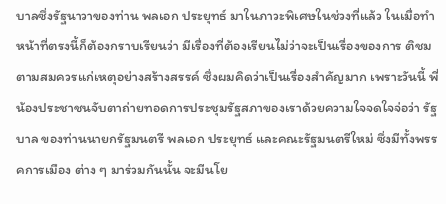บาลซึ่งรัฐนาวาของท่าน พลเอก ประยุทธ์ มาในภาวะพิเศษในช่วงที่แล้ว ในเมื่อทำหน้าที่ตรงนี้ก็ต้องกราบเรียนว่า มีเรื่องที่ต้องเรียนไม่ว่าจะเป็นเรื่องของการ ติชมตามสมควรแก่เหตุอย่างสร้างสรรค์ ซึ่งผมคิดว่าเป็นเรื่องสำคัญมาก เพราะวันนี้ พี่น้องประชาชนจับตาถ่ายทอดการประชุมรัฐสภาของเราด้วยความใจจดใจจ่อว่า รัฐบาล ของท่านนายกรัฐมนตรี พลเอก ประยุทธ์ และคณะรัฐมนตรีใหม่ ซึ่งมีทั้งพรรคการเมือง ต่าง ๆ มาร่วมกันนั้น จะมีนโย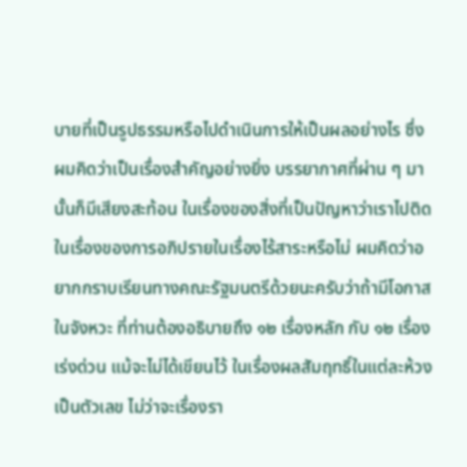บายที่เป็นรูปธรรมหรือไปดำเนินการให้เป็นผลอย่างไร ซึ่งผมคิดว่าเป็นเรื่องสำคัญอย่างยิ่ง บรรยากาศที่ผ่าน ๆ มานั้นก็มีเสียงสะท้อน ในเรื่องของสิ่งที่เป็นปัญหาว่าเราไปติดในเรื่องของการอภิปรายในเรื่องไร้สาระหรือไม่ ผมคิดว่าอยากกราบเรียนทางคณะรัฐมนตรีด้วยนะครับว่าถ้ามีโอกาสในจังหวะ ที่ท่านต้องอธิบายถึง ๑๒ เรื่องหลัก กับ ๑๒ เรื่องเร่งด่วน แม้จะไม่ได้เขียนไว้ ในเรื่องผลสัมฤทธิ์ในแต่ละห้วงเป็นตัวเลข ไม่ว่าจะเรื่องรา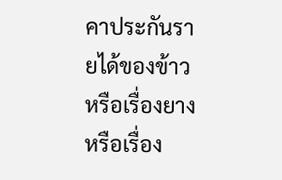คาประกันรายได้ของข้าว หรือเรื่องยาง หรือเรื่อง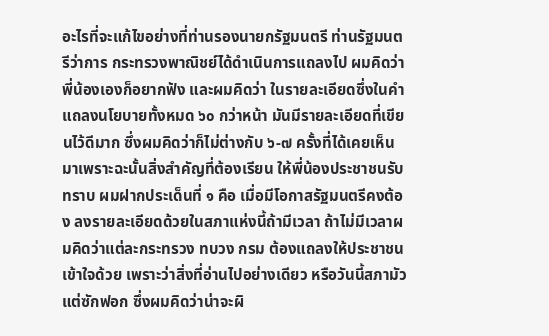อะไรที่จะแก้ไขอย่างที่ท่านรองนายกรัฐมนตรี ท่านรัฐมนตรีว่าการ กระทรวงพาณิชย์ได้ดำเนินการแถลงไป ผมคิดว่าพี่น้องเองก็อยากฟัง และผมคิดว่า ในรายละเอียดซึ่งในคำแถลงนโยบายทั้งหมด ๖๐ กว่าหน้า มันมีรายละเอียดที่เขียนไว้ดีมาก ซึ่งผมคิดว่าก็ไม่ต่างกับ ๖-๗ ครั้งที่ได้เคยเห็นมาเพราะฉะนั้นสิ่งสำคัญที่ต้องเรียน ให้พี่น้องประชาชนรับทราบ ผมฝากประเด็นที่ ๑ คือ เมื่อมีโอกาสรัฐมนตรีคงต้อง ลงรายละเอียดด้วยในสภาแห่งนี้ถ้ามีเวลา ถ้าไม่มีเวลาผมคิดว่าแต่ละกระทรวง ทบวง กรม ต้องแถลงให้ประชาชนเข้าใจด้วย เพราะว่าสิ่งที่อ่านไปอย่างเดียว หรือวันนี้สภามัวแต่ซักฟอก ซึ่งผมคิดว่าน่าจะผิ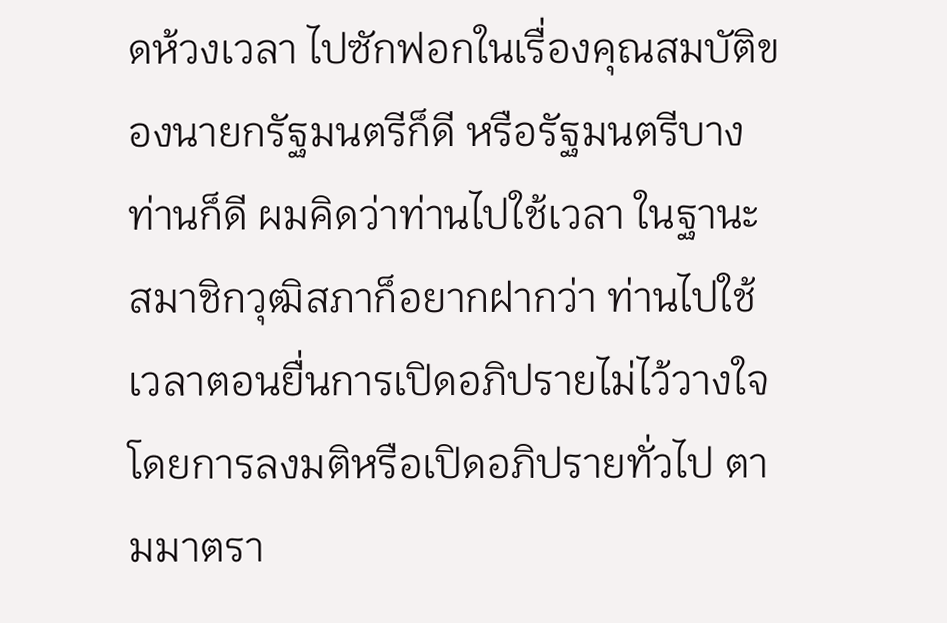ดห้วงเวลา ไปซักฟอกในเรื่องคุณสมบัติของนายกรัฐมนตรีก็ดี หรือรัฐมนตรีบางท่านก็ดี ผมคิดว่าท่านไปใช้เวลา ในฐานะสมาชิกวุฒิสภาก็อยากฝากว่า ท่านไปใช้เวลาตอนยื่นการเปิดอภิปรายไม่ไว้วางใจโดยการลงมติหรือเปิดอภิปรายทั่วไป ตามมาตรา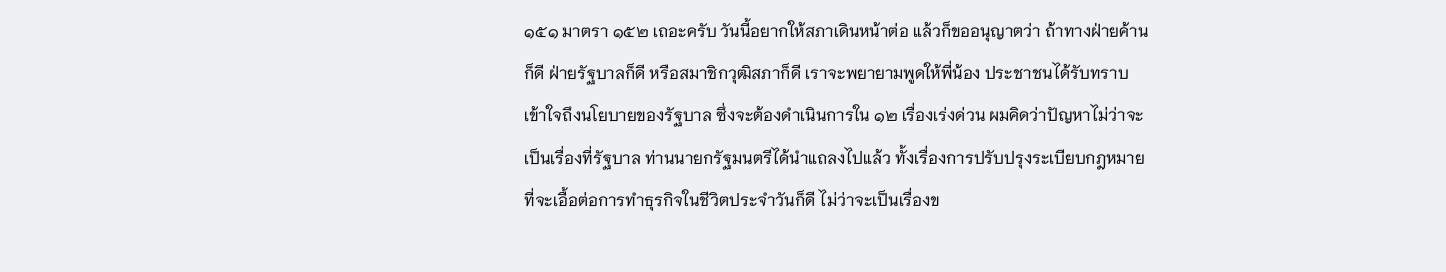๑๕๑ มาตรา ๑๕๒ เถอะครับ วันนี้อยากให้สภาเดินหน้าต่อ แล้วก็ขออนุญาตว่า ถ้าทางฝ่ายค้านก็ดี ฝ่ายรัฐบาลก็ดี หรือสมาชิกวุฒิสภาก็ดี เราจะพยายามพูดให้พี่น้อง ประชาชนได้รับทราบเข้าใจถึงนโยบายของรัฐบาล ซึ่งจะต้องดำเนินการใน ๑๒ เรื่องเร่งด่วน ผมคิดว่าปัญหาไม่ว่าจะเป็นเรื่องที่รัฐบาล ท่านนายกรัฐมนตรีได้นำแถลงไปแล้ว ทั้งเรื่องการปรับปรุงระเบียบกฎหมายที่จะเอื้อต่อการทำธุรกิจในชีวิตประจำวันก็ดี ไม่ว่าจะเป็นเรื่องข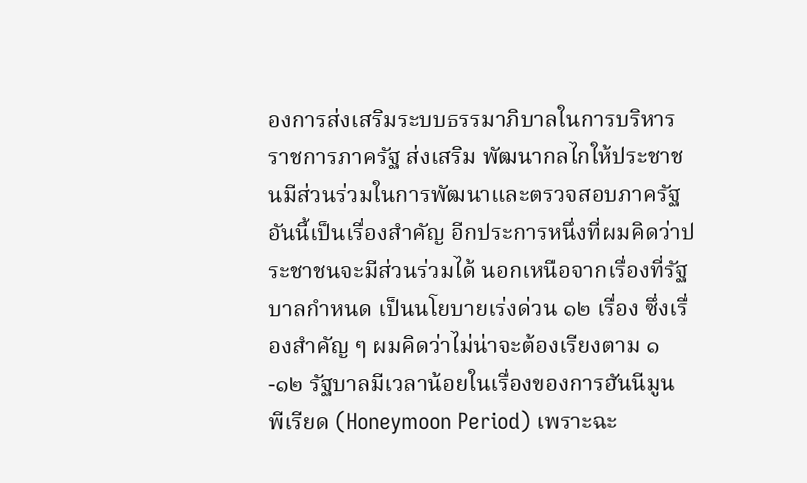องการส่งเสริมระบบธรรมาภิบาลในการบริหารราชการภาครัฐ ส่งเสริม พัฒนากลไกให้ประชาชนมีส่วนร่วมในการพัฒนาและตรวจสอบภาครัฐ อันนี้เป็นเรื่องสำคัญ อีกประการหนึ่งที่ผมคิดว่าประชาชนจะมีส่วนร่วมได้ นอกเหนือจากเรื่องที่รัฐบาลกำหนด เป็นนโยบายเร่งด่วน ๑๒ เรื่อง ซึ่งเรื่องสำคัญ ๆ ผมคิดว่าไม่น่าจะต้องเรียงตาม ๑-๑๒ รัฐบาลมีเวลาน้อยในเรื่องของการฮันนีมูน พีเรียด (Honeymoon Period) เพราะฉะ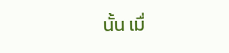นั้น เมื่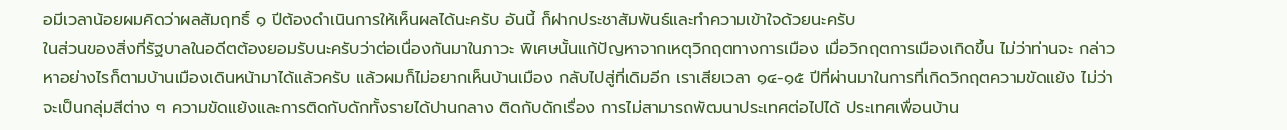อมีเวลาน้อยผมคิดว่าผลสัมฤทธิ์ ๑ ปีต้องดำเนินการให้เห็นผลได้นะครับ อันนี้ ก็ฝากประชาสัมพันธ์และทำความเข้าใจด้วยนะครับ
ในส่วนของสิ่งที่รัฐบาลในอดีตต้องยอมรับนะครับว่าต่อเนื่องกันมาในภาวะ พิเศษนั้นแก้ปัญหาจากเหตุวิกฤตทางการเมือง เมื่อวิกฤตการเมืองเกิดขึ้น ไม่ว่าท่านจะ กล่าวหาอย่างไรก็ตามบ้านเมืองเดินหน้ามาได้แล้วครับ แล้วผมก็ไม่อยากเห็นบ้านเมือง กลับไปสู่ที่เดิมอีก เราเสียเวลา ๑๔-๑๕ ปีที่ผ่านมาในการที่เกิดวิกฤตความขัดแย้ง ไม่ว่าจะเป็นกลุ่มสีต่าง ๆ ความขัดแย้งและการติดกับดักทั้งรายได้ปานกลาง ติดกับดักเรื่อง การไม่สามารถพัฒนาประเทศต่อไปได้ ประเทศเพื่อนบ้าน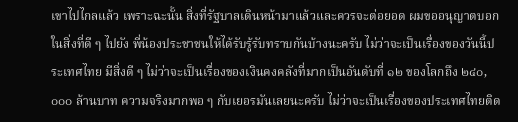เขาไปไกลแล้ว เพราะฉะนั้น สิ่งที่รัฐบาลเดินหน้ามาแล้วและควรจะต่อยอด ผมขออนุญาตบอกในสิ่งที่ดี ๆ ไปยัง พี่น้องประชาชนให้ได้รับรู้รับทราบกันบ้างนะครับ ไม่ว่าจะเป็นเรื่องของวันนี้ประเทศไทย มีสิ่งดี ๆ ไม่ว่าจะเป็นเรื่องของเงินคงคลังที่มากเป็นอันดับที่ ๑๒ ของโลกถึง ๒๔๐,๐๐๐ ล้านบาท ความจริงมากพอ ๆ กับเยอรมันเลยนะครับ ไม่ว่าจะเป็นเรื่องของประเทศไทยติด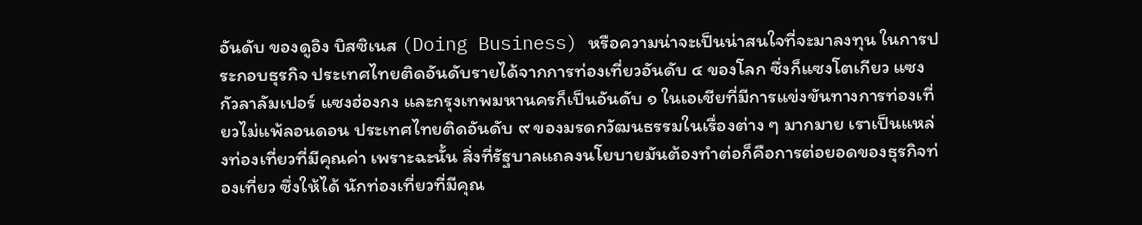อันดับ ของดูอิง บิสซิเนส (Doing Business) หรือความน่าจะเป็นน่าสนใจที่จะมาลงทุน ในการประกอบธุรกิจ ประเทศไทยติดอันดับรายได้จากการท่องเที่ยวอันดับ ๔ ของโลก ซึ่งก็แซงโตเกียว แซงกัวลาลัมเปอร์ แซงฮ่องกง และกรุงเทพมหานครก็เป็นอันดับ ๑ ในเอเชียที่มีการแข่งขันทางการท่องเที่ยวไม่แพ้ลอนดอน ประเทศไทยติดอันดับ ๙ ของมรดกวัฒนธรรมในเรื่องต่าง ๆ มากมาย เราเป็นแหล่งท่องเที่ยวที่มีคุณค่า เพราะฉะนั้น สิ่งที่รัฐบาลแถลงนโยบายมันต้องทำต่อก็คือการต่อยอดของธุรกิจท่องเที่ยว ซึ่งให้ได้ นักท่องเที่ยวที่มีคุณ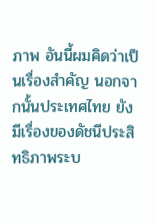ภาพ อันนี้ผมคิดว่าเป็นเรื่องสำคัญ นอกจากนั้นประเทศไทย ยังมีเรื่องของดัชนีประสิทธิภาพระบ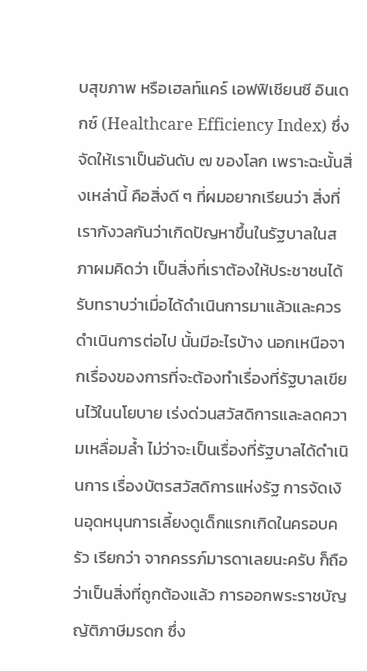บสุขภาพ หรือเฮลท์แคร์ เอฟฟิเชียนซี อินเดกซ์ (Healthcare Efficiency Index) ซึ่งจัดให้เราเป็นอันดับ ๗ ของโลก เพราะฉะนั้นสิ่งเหล่านี้ คือสิ่งดี ๆ ที่ผมอยากเรียนว่า สิ่งที่เรากังวลกันว่าเกิดปัญหาขึ้นในรัฐบาลในสภาผมคิดว่า เป็นสิ่งที่เราต้องให้ประชาชนได้รับทราบว่าเมื่อได้ดำเนินการมาแล้วและควรดำเนินการต่อไป นั้นมีอะไรบ้าง นอกเหนือจากเรื่องของการที่จะต้องทำเรื่องที่รัฐบาลเขียนไว้ในนโยบาย เร่งด่วนสวัสดิการและลดความเหลื่อมล้ำ ไม่ว่าจะเป็นเรื่องที่รัฐบาลได้ดำเนินการ เรื่องบัตรสวัสดิการแห่งรัฐ การจัดเงินอุดหนุนการเลี้ยงดูเด็กแรกเกิดในครอบครัว เรียกว่า จากครรภ์มารดาเลยนะครับ ก็ถือว่าเป็นสิ่งที่ถูกต้องแล้ว การออกพระราชบัญญัติภาษีมรดก ซึ่ง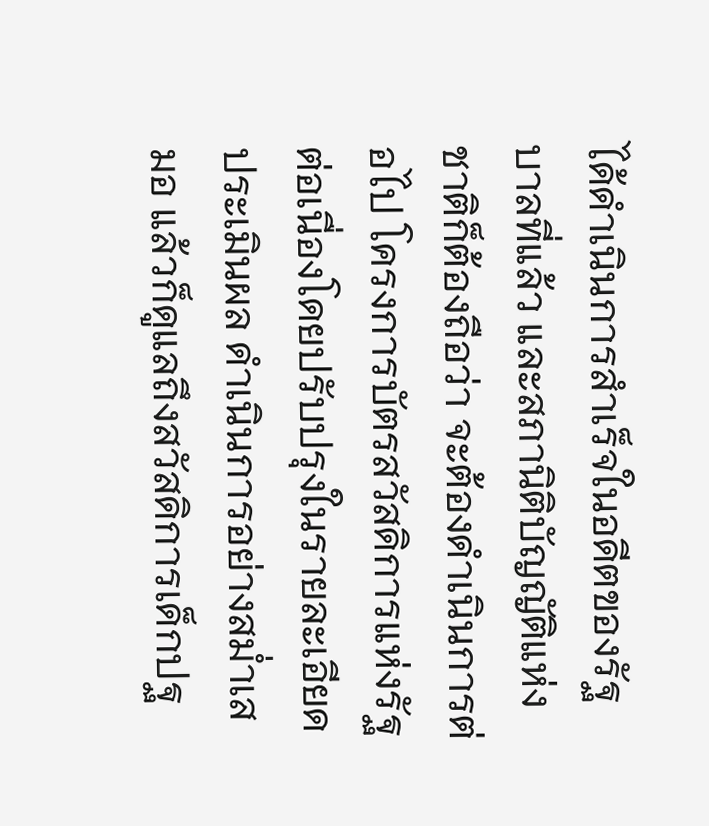ได้ดำเนินการสำเร็จในอดีตของรัฐบาลที่แล้ว และสภานิติบัญญัติแห่งชาติก็ต้องถือว่า จะต้องดำเนินการต่อไป โครงการบัตรสวัสดิการแห่งรัฐต่อเนื่องโดยปรับปรุงในรายละเอียด ประเมินผล ดำเนินการอย่างสม่ำเสมอ แล้วก็ดูแลถึงสวัสดิการเด็กปฐ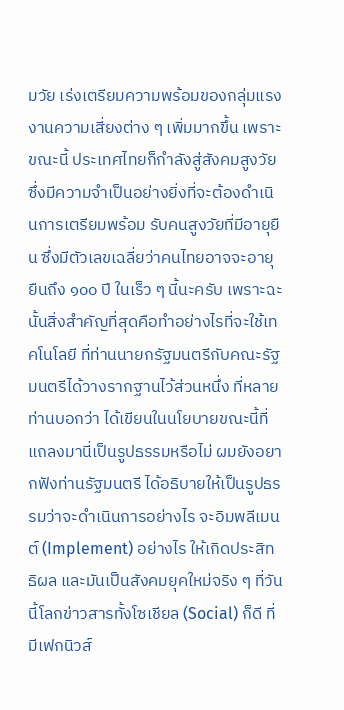มวัย เร่งเตรียมความพร้อมของกลุ่มแรงงานความเสี่ยงต่าง ๆ เพิ่มมากขึ้น เพราะขณะนี้ ประเทศไทยก็กำลังสู่สังคมสูงวัย ซึ่งมีความจำเป็นอย่างยิ่งที่จะต้องดำเนินการเตรียมพร้อม รับคนสูงวัยที่มีอายุยืน ซึ่งมีตัวเลขเฉลี่ยว่าคนไทยอาจจะอายุยืนถึง ๑๐๐ ปี ในเร็ว ๆ นี้นะครับ เพราะฉะนั้นสิ่งสำคัญที่สุดคือทำอย่างไรที่จะใช้เทคโนโลยี ที่ท่านนายกรัฐมนตรีกับคณะรัฐมนตรีได้วางรากฐานไว้ส่วนหนึ่ง ที่หลายท่านบอกว่า ได้เขียนในนโยบายขณะนี้ที่แถลงมานี่เป็นรูปธรรมหรือไม่ ผมยังอยากฟังท่านรัฐมนตรี ได้อธิบายให้เป็นรูปธรรมว่าจะดำเนินการอย่างไร จะอิมพลีเมนต์ (Implement) อย่างไร ให้เกิดประสิทธิผล และมันเป็นสังคมยุคใหม่จริง ๆ ที่วันนี้โลกข่าวสารทั้งโซเชียล (Social) ก็ดี ที่มีเฟกนิวส์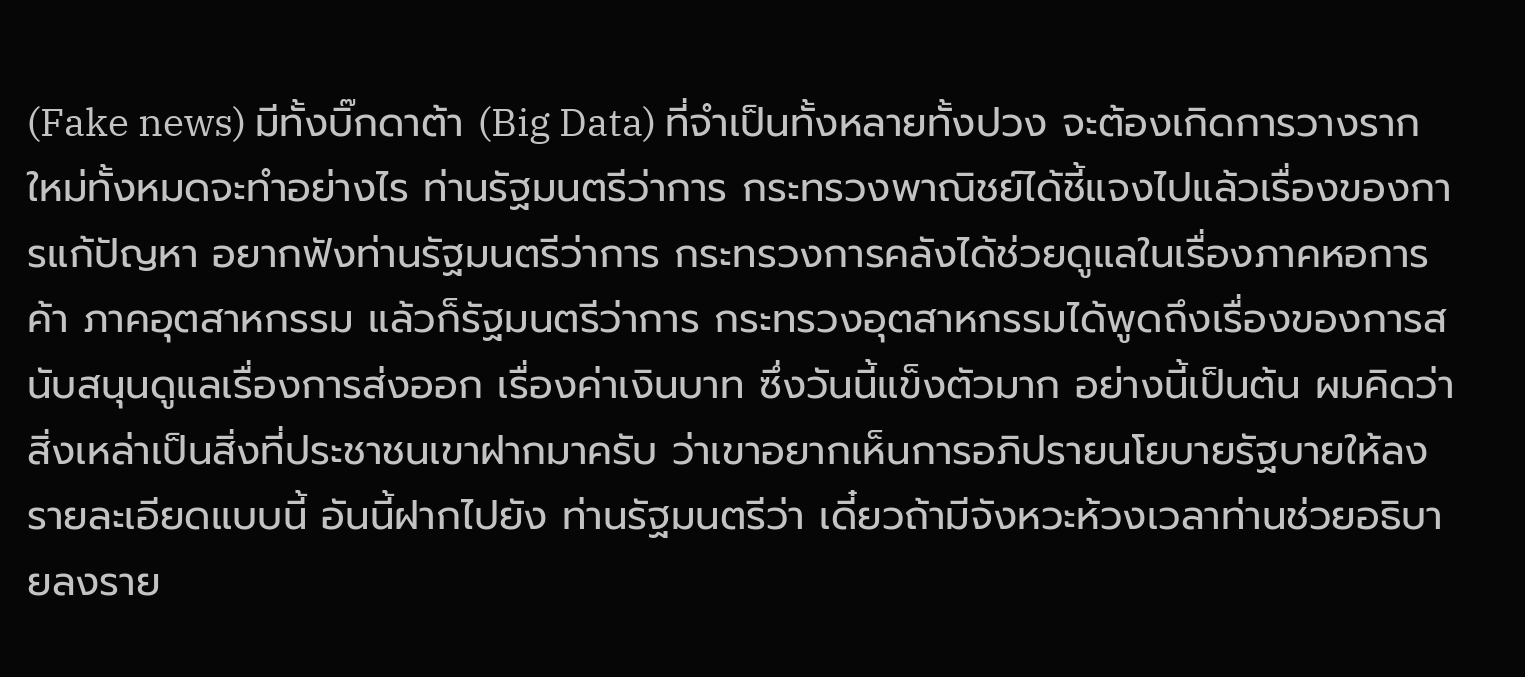(Fake news) มีทั้งบิ๊กดาต้า (Big Data) ที่จำเป็นทั้งหลายทั้งปวง จะต้องเกิดการวางรากใหม่ทั้งหมดจะทำอย่างไร ท่านรัฐมนตรีว่าการ กระทรวงพาณิชย์ได้ชี้แจงไปแล้วเรื่องของการแก้ปัญหา อยากฟังท่านรัฐมนตรีว่าการ กระทรวงการคลังได้ช่วยดูแลในเรื่องภาคหอการค้า ภาคอุตสาหกรรม แล้วก็รัฐมนตรีว่าการ กระทรวงอุตสาหกรรมได้พูดถึงเรื่องของการสนับสนุนดูแลเรื่องการส่งออก เรื่องค่าเงินบาท ซึ่งวันนี้แข็งตัวมาก อย่างนี้เป็นต้น ผมคิดว่าสิ่งเหล่าเป็นสิ่งที่ประชาชนเขาฝากมาครับ ว่าเขาอยากเห็นการอภิปรายนโยบายรัฐบายให้ลงรายละเอียดแบบนี้ อันนี้ฝากไปยัง ท่านรัฐมนตรีว่า เดี๋ยวถ้ามีจังหวะห้วงเวลาท่านช่วยอธิบายลงราย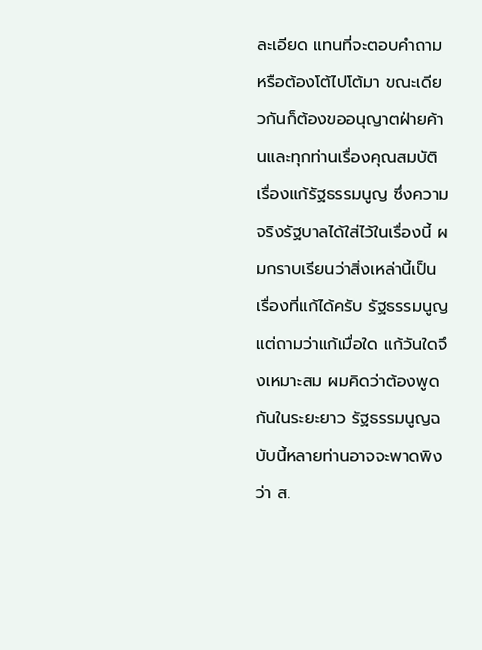ละเอียด แทนที่จะตอบคำถามหรือต้องโต้ไปโต้มา ขณะเดียวกันก็ต้องขออนุญาตฝ่ายค้านและทุกท่านเรื่องคุณสมบัติ เรื่องแก้รัฐธรรมนูญ ซึ่งความจริงรัฐบาลได้ใส่ไว้ในเรื่องนี้ ผมกราบเรียนว่าสิ่งเหล่านี้เป็นเรื่องที่แก้ได้ครับ รัฐธรรมนูญ แต่ถามว่าแก้เมื่อใด แก้วันใดจึงเหมาะสม ผมคิดว่าต้องพูดกันในระยะยาว รัฐธรรมนูญฉบับนี้หลายท่านอาจจะพาดพิงว่า ส.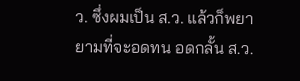ว. ซึ่งผมเป็น ส.ว. แล้วก็พยายามที่จะอดทน อดกลั้น ส.ว.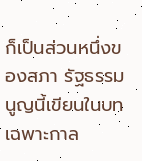ก็เป็นส่วนหนึ่งของสภา รัฐธรรมนูญนี้เขียนในบทเฉพาะกาล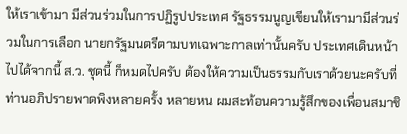ให้เราเข้ามา มีส่วนร่วมในการปฏิรูปประเทศ รัฐธรรมนูญเขียนให้เรามามีส่วนร่วมในการเลือก นายกรัฐมนตรีตามบทเฉพาะกาลเท่านั้นครับ ประเทศเดินหน้าไปได้จากนี้ ส.ว. ชุดนี้ ก็หมดไปครับ ต้องให้ความเป็นธรรมกับเราด้วยนะครับที่ท่านอภิปรายพาดพิงหลายครั้ง หลายหน ผมสะท้อนความรู้สึกของเพื่อนสมาชิ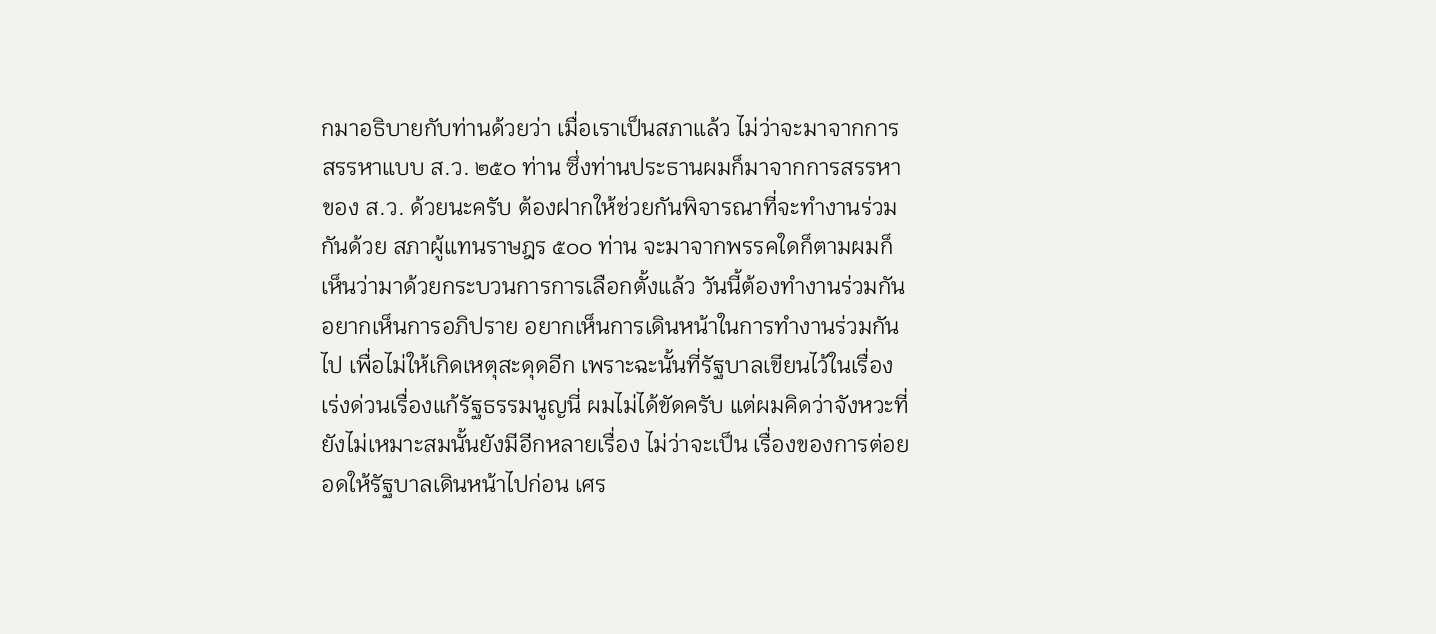กมาอธิบายกับท่านด้วยว่า เมื่อเราเป็นสภาแล้ว ไม่ว่าจะมาจากการสรรหาแบบ ส.ว. ๒๕๐ ท่าน ซึ่งท่านประธานผมก็มาจากการสรรหา ของ ส.ว. ด้วยนะครับ ต้องฝากให้ช่วยกันพิจารณาที่จะทำงานร่วมกันด้วย สภาผู้แทนราษฎร ๕๐๐ ท่าน จะมาจากพรรคใดก็ตามผมก็เห็นว่ามาด้วยกระบวนการการเลือกตั้งแล้ว วันนี้ต้องทำงานร่วมกัน อยากเห็นการอภิปราย อยากเห็นการเดินหน้าในการทำงานร่วมกันไป เพื่อไม่ให้เกิดเหตุสะดุดอีก เพราะฉะนั้นที่รัฐบาลเขียนไว้ในเรื่องเร่งด่วนเรื่องแก้รัฐธรรมนูญนี่ ผมไม่ได้ขัดครับ แต่ผมคิดว่าจังหวะที่ยังไม่เหมาะสมนั้นยังมีอีกหลายเรื่อง ไม่ว่าจะเป็น เรื่องของการต่อยอดให้รัฐบาลเดินหน้าไปก่อน เศร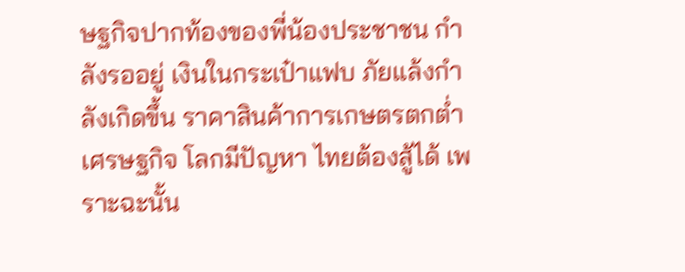ษฐกิจปากท้องของพี่น้องประชาชน กำลังรออยู่ เงินในกระเป๋าแฟบ ภัยแล้งกำลังเกิดขึ้น ราคาสินค้าการเกษตรตกต่ำ เศรษฐกิจ โลกมีปัญหา ไทยต้องสู้ได้ เพราะฉะนั้น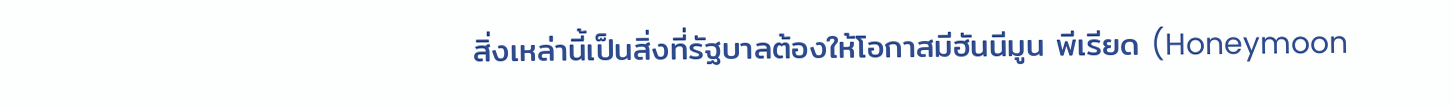สิ่งเหล่านี้เป็นสิ่งที่รัฐบาลต้องให้โอกาสมีฮันนีมูน พีเรียด (Honeymoon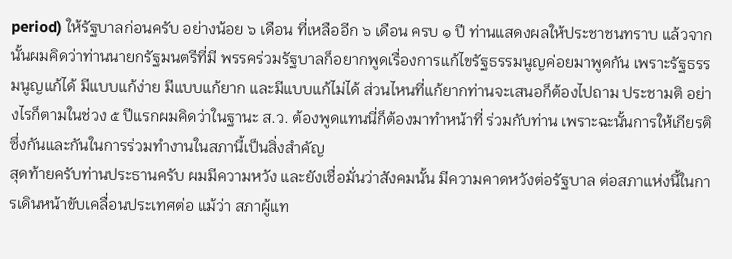period) ให้รัฐบาลก่อนครับ อย่างน้อย ๖ เดือน ที่เหลืออีก ๖ เดือน ครบ ๑ ปี ท่านแสดงผลให้ประชาชนทราบ แล้วจากนั้นผมคิดว่าท่านนายกรัฐมนตรีที่มี พรรคร่วมรัฐบาลก็อยากพูดเรื่องการแก้ไขรัฐธรรมนูญค่อยมาพูดกัน เพราะรัฐธรรมนูญแก้ได้ มีแบบแก้ง่าย มีแบบแก้ยาก และมีแบบแก้ไม่ได้ ส่วนไหนที่แก้ยากท่านจะเสนอก็ต้องไปถาม ประชามติ อย่างไรก็ตามในช่วง ๕ ปีแรกผมคิดว่าในฐานะ ส.ว. ต้องพูดแทนนี่ก็ต้องมาทำหน้าที่ ร่วมกับท่าน เพราะฉะนั้นการให้เกียรติซึ่งกันและกันในการร่วมทำงานในสภานี้เป็นสิ่งสำคัญ
สุดท้ายครับท่านประธานครับ ผมมีความหวัง และยังเชื่อมั่นว่าสังคมนั้น มีความคาดหวังต่อรัฐบาล ต่อสภาแห่งนี้ในการเดินหน้าขับเคลื่อนประเทศต่อ แม้ว่า สภาผู้แท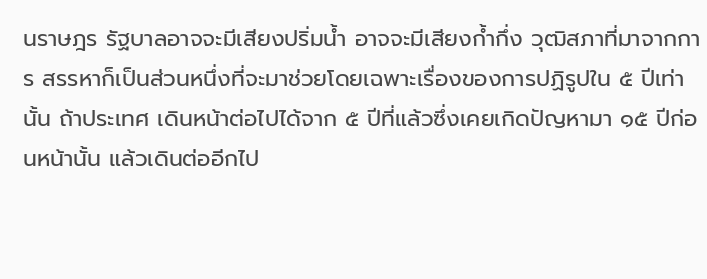นราษฎร รัฐบาลอาจจะมีเสียงปริ่มน้ำ อาจจะมีเสียงก้ำกึ่ง วุฒิสภาที่มาจากการ สรรหาก็เป็นส่วนหนึ่งที่จะมาช่วยโดยเฉพาะเรื่องของการปฏิรูปใน ๕ ปีเท่านั้น ถ้าประเทศ เดินหน้าต่อไปได้จาก ๕ ปีที่แล้วซึ่งเคยเกิดปัญหามา ๑๕ ปีก่อนหน้านั้น แล้วเดินต่ออีกไป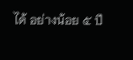ได้ อย่างน้อย ๕ ปี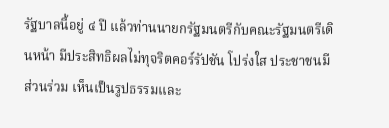รัฐบาลนี้อยู่ ๔ ปี แล้วท่านนายกรัฐมนตรีกับคณะรัฐมนตรีเดินหน้า มีประสิทธิผลไม่ทุจริตคอร์รัปชัน โปร่งใส ประชาชนมีส่วนร่วม เห็นเป็นรูปธรรมและ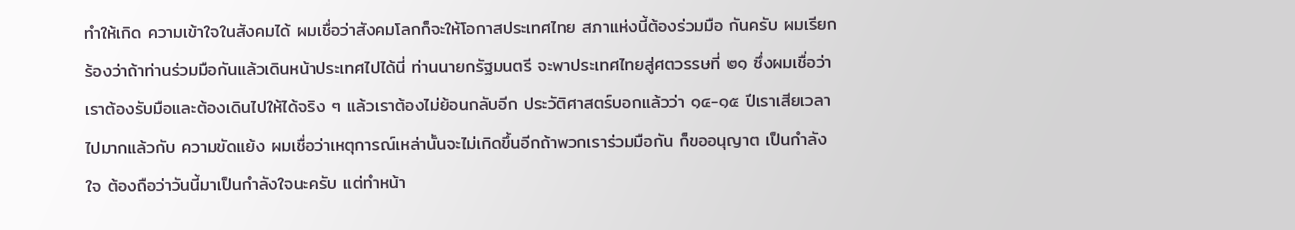ทำให้เกิด ความเข้าใจในสังคมได้ ผมเชื่อว่าสังคมโลกก็จะให้โอกาสประเทศไทย สภาแห่งนี้ต้องร่วมมือ กันครับ ผมเรียกร้องว่าถ้าท่านร่วมมือกันแล้วเดินหน้าประเทศไปได้นี่ ท่านนายกรัฐมนตรี จะพาประเทศไทยสู่ศตวรรษที่ ๒๑ ซึ่งผมเชื่อว่าเราต้องรับมือและต้องเดินไปให้ได้จริง ๆ แล้วเราต้องไม่ย้อนกลับอีก ประวัติศาสตร์บอกแล้วว่า ๑๔-๑๕ ปีเราเสียเวลาไปมากแล้วกับ ความขัดแย้ง ผมเชื่อว่าเหตุการณ์เหล่านั้นจะไม่เกิดขึ้นอีกถ้าพวกเราร่วมมือกัน ก็ขออนุญาต เป็นกำลังใจ ต้องถือว่าวันนี้มาเป็นกำลังใจนะครับ แต่ทำหน้า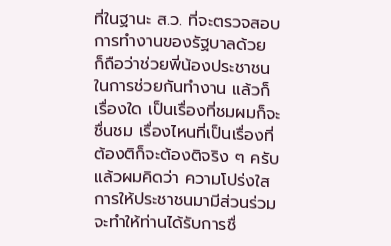ที่ในฐานะ ส.ว. ที่จะตรวจสอบ การทำงานของรัฐบาลด้วย ก็ถือว่าช่วยพี่น้องประชาชนในการช่วยกันทำงาน แล้วก็เรื่องใด เป็นเรื่องที่ชมผมก็จะชื่นชม เรื่องไหนที่เป็นเรื่องที่ต้องติก็จะต้องติจริง ๆ ครับ แล้วผมคิดว่า ความโปร่งใส การให้ประชาชนมามีส่วนร่วมจะทำให้ท่านได้รับการชื่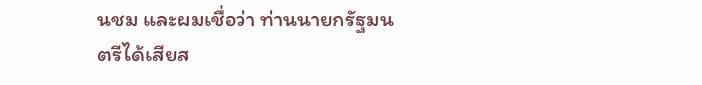นชม และผมเชื่อว่า ท่านนายกรัฐมนตรีได้เสียส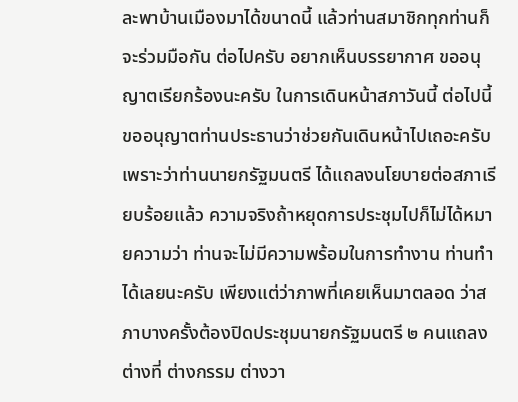ละพาบ้านเมืองมาได้ขนาดนี้ แล้วท่านสมาชิกทุกท่านก็จะร่วมมือกัน ต่อไปครับ อยากเห็นบรรยากาศ ขออนุญาตเรียกร้องนะครับ ในการเดินหน้าสภาวันนี้ ต่อไปนี้ขออนุญาตท่านประธานว่าช่วยกันเดินหน้าไปเถอะครับ เพราะว่าท่านนายกรัฐมนตรี ได้แถลงนโยบายต่อสภาเรียบร้อยแล้ว ความจริงถ้าหยุดการประชุมไปก็ไม่ได้หมายความว่า ท่านจะไม่มีความพร้อมในการทำงาน ท่านทำได้เลยนะครับ เพียงแต่ว่าภาพที่เคยเห็นมาตลอด ว่าสภาบางครั้งต้องปิดประชุมนายกรัฐมนตรี ๒ คนแถลงต่างที่ ต่างกรรม ต่างวา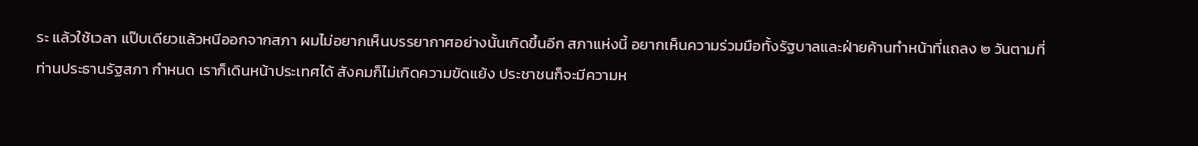ระ แล้วใช้เวลา แป๊บเดียวแล้วหนีออกจากสภา ผมไม่อยากเห็นบรรยากาศอย่างนั้นเกิดขึ้นอีก สภาแห่งนี้ อยากเห็นความร่วมมือทั้งรัฐบาลและฝ่ายค้านทำหน้าที่แถลง ๒ วันตามที่ท่านประธานรัฐสภา กำหนด เราก็เดินหน้าประเทศได้ สังคมก็ไม่เกิดความขัดแย้ง ประชาชนก็จะมีความห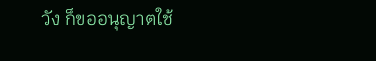วัง ก็ขออนุญาตใช้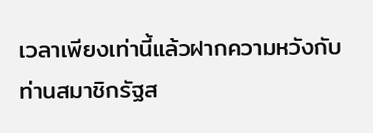เวลาเพียงเท่านี้แล้วฝากความหวังกับท่านสมาชิกรัฐส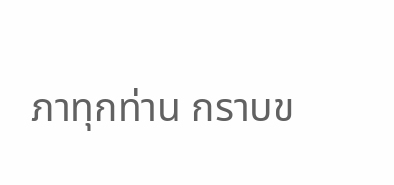ภาทุกท่าน กราบข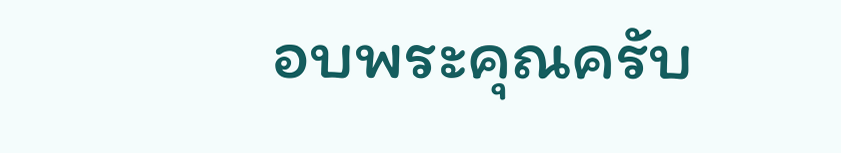อบพระคุณครับ